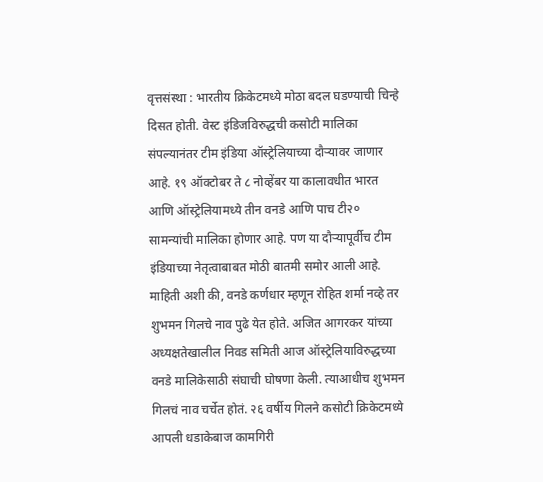वृत्तसंस्था : भारतीय क्रिकेटमध्ये मोठा बदल घडण्याची चिन्हे दिसत होती. वेस्ट इंडिजविरुद्धची कसोटी मालिका संपल्यानंतर टीम इंडिया ऑस्ट्रेलियाच्या दौऱ्यावर जाणार आहे. १९ ऑक्टोबर ते ८ नोव्हेंबर या कालावधीत भारत आणि ऑस्ट्रेलियामध्ये तीन वनडे आणि पाच टी२० सामन्यांची मालिका होणार आहे. पण या दौऱ्यापूर्वीच टीम इंडियाच्या नेतृत्वाबाबत मोठी बातमी समोर आली आहे. माहिती अशी की, वनडे कर्णधार म्हणून रोहित शर्मा नव्हे तर शुभमन गिलचे नाव पुढे येत होते. अजित आगरकर यांच्या अध्यक्षतेखालील निवड समिती आज ऑस्ट्रेलियाविरुद्धच्या वनडे मालिकेसाठी संघाची घोषणा केली. त्याआधीच शुभमन गिलचं नाव चर्चेत होतं. २६ वर्षीय गिलने कसोटी क्रिकेटमध्ये आपली धडाकेबाज कामगिरी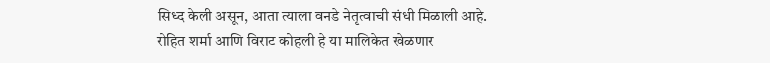सिध्द केली असून, आता त्याला वनडे नेतृत्वाची संधी मिळाली आहे.
रोहित शर्मा आणि विराट कोहली हे या मालिकेत खेळणार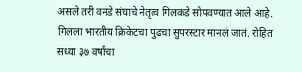असले तरी वनडे संघाचे नेतृत्व गिलकडे सोपवण्यात आले आहे. गिलला भारतीय क्रिकेटचा पुढचा सुपरस्टार मानलं जातं. रोहित सध्या ३७ वर्षांचा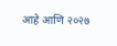आहे आणि २०२७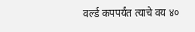वर्ल्ड कपपर्यंत त्याचे वय ४०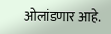ओलांडणार आहे.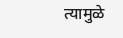त्यामुळे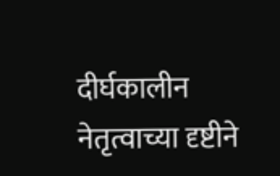दीर्घकालीन नेतृत्वाच्या दृष्टीने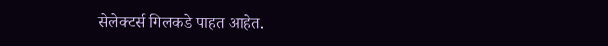सेलेक्टर्स गिलकडे पाहत आहेत.